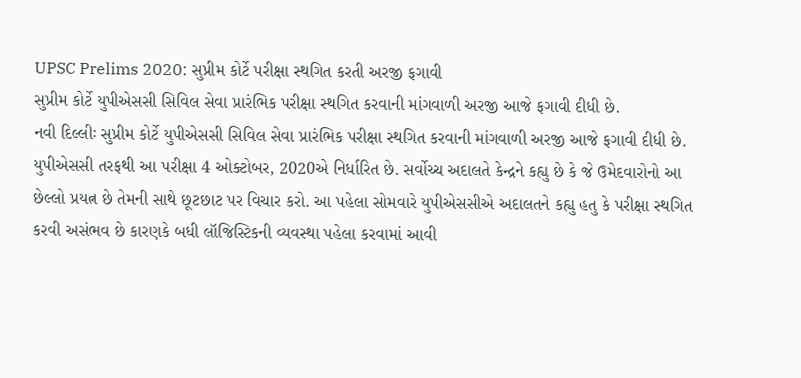UPSC Prelims 2020: સુપ્રીમ કોર્ટે પરીક્ષા સ્થગિત કરતી અરજી ફગાવી
સુપ્રીમ કોર્ટે યુપીએસસી સિવિલ સેવા પ્રારંભિક પરીક્ષા સ્થગિત કરવાની માંગવાળી અરજી આજે ફગાવી દીધી છે.
નવી દિલ્લીઃ સુપ્રીમ કોર્ટે યુપીએસસી સિવિલ સેવા પ્રારંભિક પરીક્ષા સ્થગિત કરવાની માંગવાળી અરજી આજે ફગાવી દીધી છે. યુપીએસસી તરફથી આ પરીક્ષા 4 ઓક્ટોબર, 2020એ નિર્ધારિત છે. સર્વોચ્ચ અદાલતે કેન્દ્રને કહ્યુ છે કે જે ઉમેદવારોનો આ છેલ્લો પ્રયત્ન છે તેમની સાથે છૂટછાટ પર વિચાર કરો. આ પહેલા સોમવારે યુપીએસસીએ અદાલતને કહ્યુ હતુ કે પરીક્ષા સ્થગિત કરવી અસંભવ છે કારણકે બધી લૉજિસ્ટિકની વ્યવસ્થા પહેલા કરવામાં આવી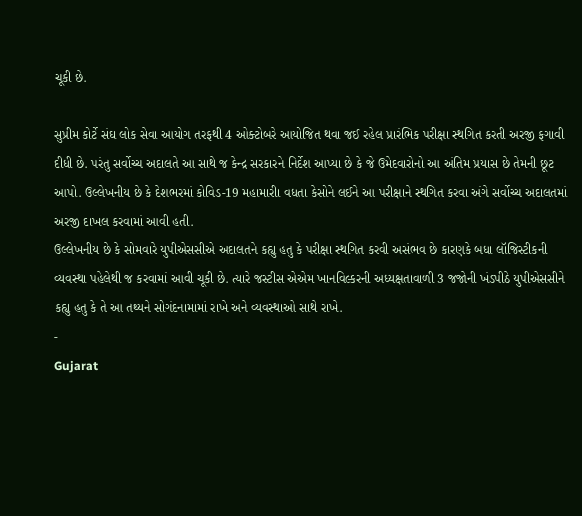ચૂકી છે.

સુપ્રીમ કોર્ટે સંઘ લોક સેવા આયોગ તરફથી 4 ઓક્ટોબરે આયોજિત થવા જઈ રહેલ પ્રારંભિક પરીક્ષા સ્થગિત કરતી અરજી ફગાવી દીધી છે. પરંતુ સર્વોચ્ચ અદાલતે આ સાથે જ કેન્દ્ર સરકારને નિર્દેશ આપ્યા છે કે જે ઉમેદવારોનો આ અંતિમ પ્રયાસ છે તેમની છૂટ આપો. ઉલ્લેખનીય છે કે દેશભરમાં કોવિડ-19 મહામારીા વધતા કેસોને લઈને આ પરીક્ષાને સ્થગિત કરવા અંગે સર્વોચ્ચ અદાલતમાં અરજી દાખલ કરવામાં આવી હતી.
ઉલ્લેખનીય છે કે સોમવારે યુપીએસસીએ અદાલતને કહ્યુ હતુ કે પરીક્ષા સ્થગિત કરવી અસંભવ છે કારણકે બધા લૉજિસ્ટીકની વ્યવસ્થા પહેલેથી જ કરવામાં આવી ચૂકી છે. ત્યારે જસ્ટીસ એએમ ખાનવિલ્કરની અધ્યક્ષતાવાળી 3 જજોની ખંડપીઠે યુપીએસસીને કહ્યુ હતુ કે તે આ તથ્યને સોગંદનામામાં રાખે અને વ્યવસ્થાઓ સાથે રાખે.
-
Gujarat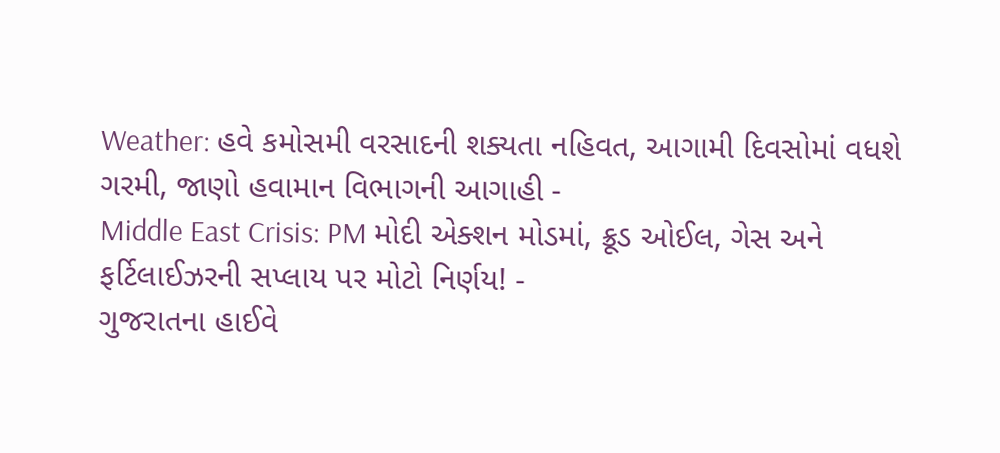Weather: હવે કમોસમી વરસાદની શક્યતા નહિવત, આગામી દિવસોમાં વધશે ગરમી, જાણો હવામાન વિભાગની આગાહી -
Middle East Crisis: PM મોદી એક્શન મોડમાં, ક્રૂડ ઓઈલ, ગેસ અને ફર્ટિલાઈઝરની સપ્લાય પર મોટો નિર્ણય! -
ગુજરાતના હાઈવે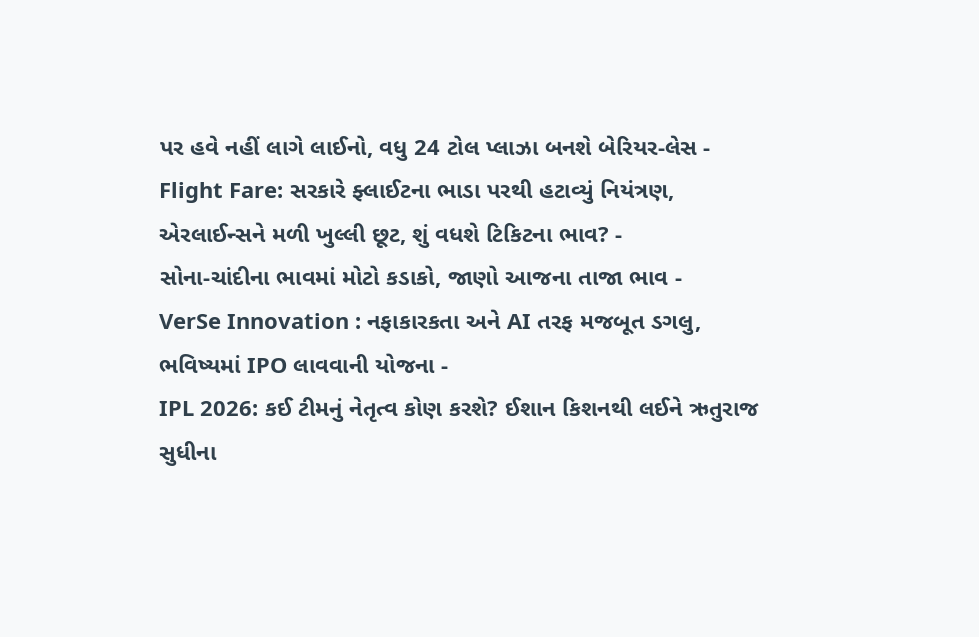પર હવે નહીં લાગે લાઈનો, વધુ 24 ટોલ પ્લાઝા બનશે બેરિયર-લેસ -
Flight Fare: સરકારે ફ્લાઈટના ભાડા પરથી હટાવ્યું નિયંત્રણ, એરલાઈન્સને મળી ખુલ્લી છૂટ, શું વધશે ટિકિટના ભાવ? -
સોના-ચાંદીના ભાવમાં મોટો કડાકો, જાણો આજના તાજા ભાવ -
VerSe Innovation : નફાકારકતા અને AI તરફ મજબૂત ડગલુ, ભવિષ્યમાં IPO લાવવાની યોજના -
IPL 2026: કઈ ટીમનું નેતૃત્વ કોણ કરશે? ઈશાન કિશનથી લઈને ઋતુરાજ સુધીના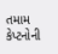તમામ કેપ્ટનોની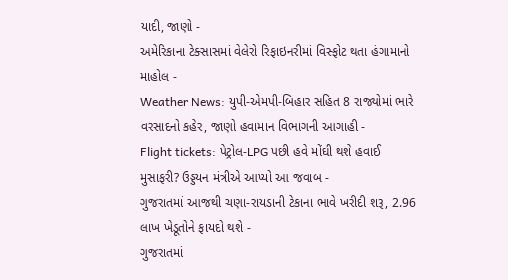યાદી, જાણો -
અમેરિકાના ટેક્સાસમાં વેલેરો રિફાઇનરીમાં વિસ્ફોટ થતા હંગામાનો માહોલ -
Weather News: યુપી-એમપી-બિહાર સહિત 8 રાજ્યોમાં ભારે વરસાદનો કહેર, જાણો હવામાન વિભાગની આગાહી -
Flight tickets: પેટ્રોલ-LPG પછી હવે મોંઘી થશે હવાઈ મુસાફરી? ઉડ્ડયન મંત્રીએ આપ્યો આ જવાબ -
ગુજરાતમાં આજથી ચણા-રાયડાની ટેકાના ભાવે ખરીદી શરૂ, 2.96 લાખ ખેડૂતોને ફાયદો થશે -
ગુજરાતમાં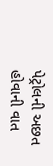પેટ્રોલની અછત હોવાની વાત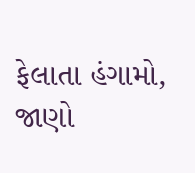ફેલાતા હંગામો, જાણો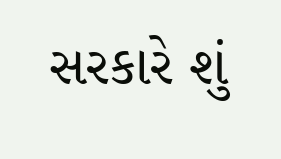સરકારે શું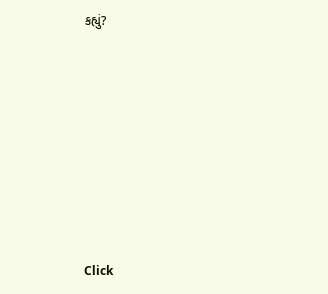કહ્યું?










Click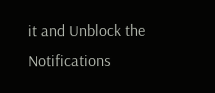it and Unblock the Notifications